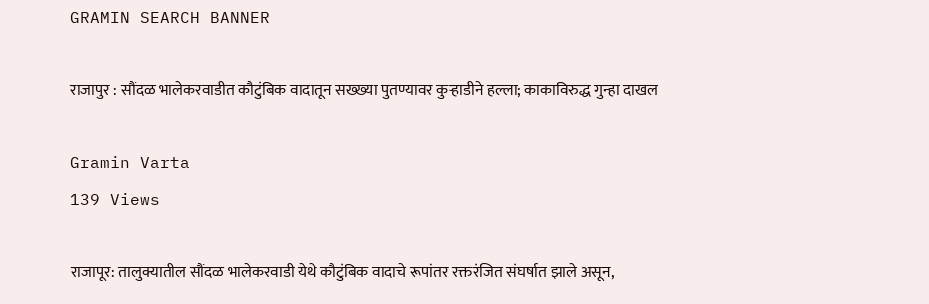GRAMIN SEARCH BANNER

राजापुर : सौंदळ भालेकरवाडीत कौटुंबिक वादातून सख्ख्या पुतण्यावर कुऱ्हाडीने हल्ला; काकाविरुद्ध गुन्हा दाखल

Gramin Varta
139 Views

राजापूर: तालुक्यातील सौंदळ भालेकरवाडी येथे कौटुंबिक वादाचे रूपांतर रक्तरंजित संघर्षात झाले असून,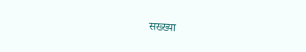सख्ख्या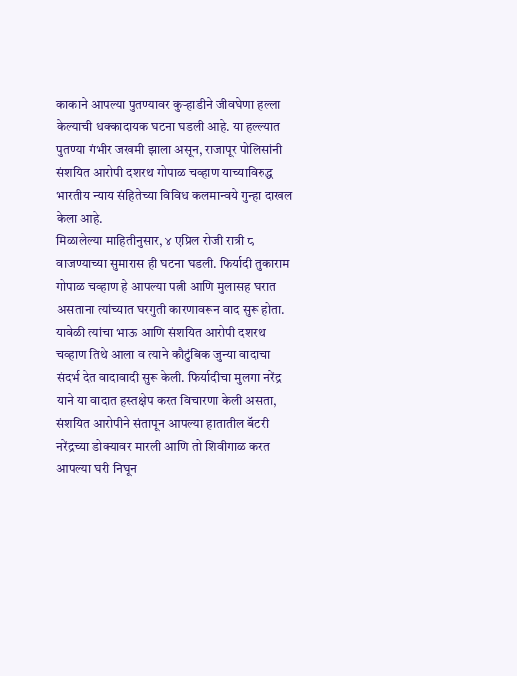काकाने आपल्या पुतण्यावर कुऱ्हाडीने जीवघेणा हल्ला केल्याची धक्कादायक घटना घडली आहे. या हल्ल्यात पुतण्या गंभीर जखमी झाला असून, राजापूर पोलिसांनी संशयित आरोपी दशरथ गोपाळ चव्हाण याच्याविरुद्ध भारतीय न्याय संहितेच्या विविध कलमान्वये गुन्हा दाखल केला आहे.
मिळालेल्या माहितीनुसार, ४ एप्रिल रोजी रात्री ८ वाजण्याच्या सुमारास ही घटना घडली. फिर्यादी तुकाराम गोपाळ चव्हाण हे आपल्या पत्नी आणि मुलासह घरात असताना त्यांच्यात घरगुती कारणावरून वाद सुरू होता. यावेळी त्यांचा भाऊ आणि संशयित आरोपी दशरथ चव्हाण तिथे आला व त्याने कौटुंबिक जुन्या वादाचा संदर्भ देत वादावादी सुरू केली. फिर्यादीचा मुलगा नरेंद्र याने या वादात हस्तक्षेप करत विचारणा केली असता, संशयित आरोपीने संतापून आपल्या हातातील बॅटरी नरेंद्रच्या डोक्यावर मारली आणि तो शिवीगाळ करत आपल्या घरी निघून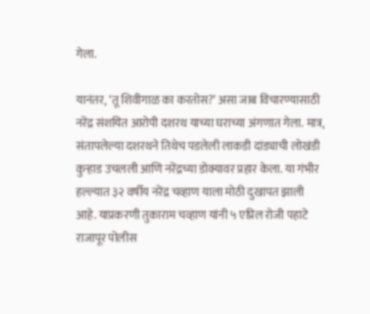गेला.

यानंतर, ‘तू शिवीगाळ का करतोस?’ असा जाब विचारण्यासाठी नरेंद्र संशयित आरोपी दशरथ याच्या घराच्या अंगणात गेला. मात्र, संतापलेल्या दशरथने तिथेच पडलेली लाकडी दांड्याची लोखंडी कुऱ्हाड उचलली आणि नरेंद्रच्या डोक्यावर प्रहार केला. या गंभीर हल्ल्यात ३२ वर्षीय नरेंद्र चव्हाण याला मोठी दुखापत झाली आहे. याप्रकरणी तुकाराम चव्हाण यांनी ५ एप्रिल रोजी पहाटे राजापूर पोलीस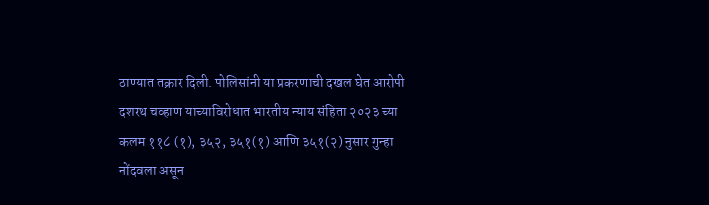ठाण्यात तक्रार दिली. पोलिसांनी या प्रकरणाची दखल घेत आरोपी दशरथ चव्हाण याच्याविरोधात भारतीय न्याय संहिता २०२३ च्या कलम ११८ (१), ३५२, ३५१(१) आणि ३५१(२) नुसार गुन्हा नोंदवला असून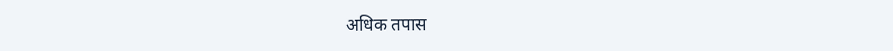अधिक तपास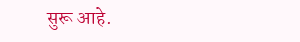सुरू आहे.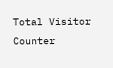Total Visitor Counter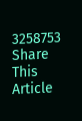3258753
Share This Article